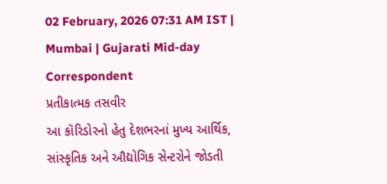02 February, 2026 07:31 AM IST | Mumbai | Gujarati Mid-day Correspondent
પ્રતીકાત્મક તસવીર
આ કૉરિડોરનો હેતુ દેશભરનાં મુખ્ય આર્થિક, સાંસ્કૃતિક અને ઔદ્યોગિક સેન્ટરોને જોડતી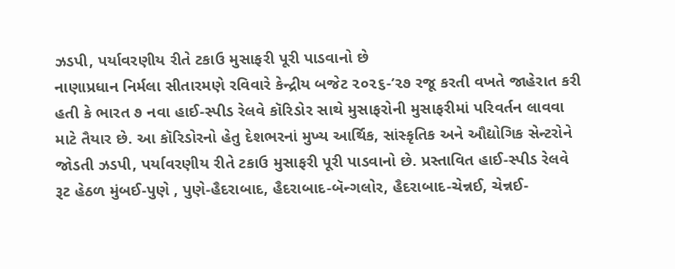ઝડપી, પર્યાવરણીય રીતે ટકાઉ મુસાફરી પૂરી પાડવાનો છે
નાણાપ્રધાન નિર્મલા સીતારમણે રવિવારે કેન્દ્રીય બજેટ ૨૦૨૬-’૨૭ રજૂ કરતી વખતે જાહેરાત કરી હતી કે ભારત ૭ નવા હાઈ-સ્પીડ રેલવે કૉરિડોર સાથે મુસાફરોની મુસાફરીમાં પરિવર્તન લાવવા માટે તૈયાર છે. આ કૉરિડોરનો હેતુ દેશભરનાં મુખ્ય આર્થિક, સાંસ્કૃતિક અને ઔદ્યોગિક સેન્ટરોને જોડતી ઝડપી, પર્યાવરણીય રીતે ટકાઉ મુસાફરી પૂરી પાડવાનો છે. પ્રસ્તાવિત હાઈ-સ્પીડ રેલવે રૂટ હેઠળ મુંબઈ-પુણે , પુણે-હૈદરાબાદ, હૈદરાબાદ-બૅન્ગલોર, હૈદરાબાદ-ચેન્નઈ, ચેન્નઈ-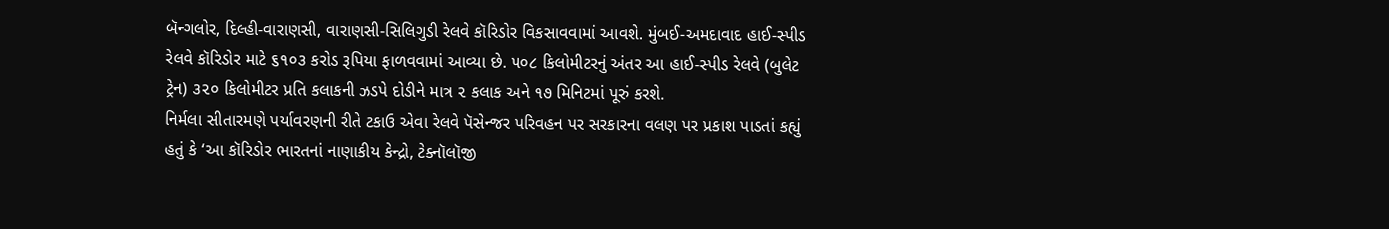બૅન્ગલોર, દિલ્હી-વારાણસી, વારાણસી-સિલિગુડી રેલવે કૉરિડોર વિકસાવવામાં આવશે. મુંબઈ-અમદાવાદ હાઈ-સ્પીડ રેલવે કૉરિડોર માટે ૬૧૦૩ કરોડ રૂપિયા ફાળવવામાં આવ્યા છે. ૫૦૮ કિલોમીટરનું અંતર આ હાઈ-સ્પીડ રેલવે (બુલેટ ટ્રેન) ૩૨૦ કિલોમીટર પ્રતિ કલાકની ઝડપે દોડીને માત્ર ૨ કલાક અને ૧૭ મિનિટમાં પૂરું કરશે.
નિર્મલા સીતારમણે પર્યાવરણની રીતે ટકાઉ એવા રેલવે પૅસેન્જર પરિવહન પર સરકારના વલણ પર પ્રકાશ પાડતાં કહ્યું હતું કે ‘આ કૉરિડોર ભારતનાં નાણાકીય કેન્દ્રો, ટેક્નૉલૉજી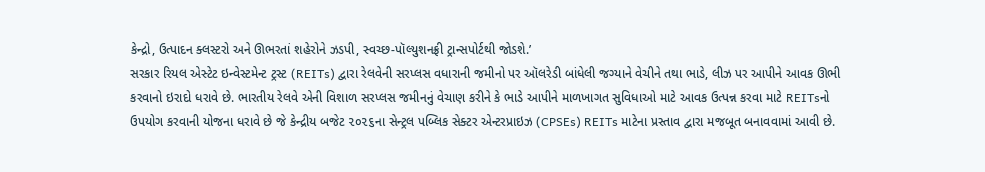કેન્દ્રો, ઉત્પાદન ક્લસ્ટરો અને ઊભરતાં શહેરોને ઝડપી, સ્વચ્છ-પૉલ્યુશનફ્રી ટ્રાન્સપોર્ટથી જોડશે.’
સરકાર રિયલ એસ્ટેટ ઇન્વેસ્ટમેન્ટ ટ્રસ્ટ (REITs) દ્વારા રેલવેની સરપ્લસ વધારાની જમીનો પર ઑલરેડી બાંધેલી જગ્યાને વેચીને તથા ભાડે, લીઝ પર આપીને આવક ઊભી કરવાનો ઇરાદો ધરાવે છે. ભારતીય રેલવે એની વિશાળ સરપ્લસ જમીનનું વેચાણ કરીને કે ભાડે આપીને માળખાગત સુવિધાઓ માટે આવક ઉત્પન્ન કરવા માટે REITsનો ઉપયોગ કરવાની યોજના ધરાવે છે જે કેન્દ્રીય બજેટ ૨૦૨૬ના સેન્ટ્રલ પબ્લિક સેક્ટર એન્ટરપ્રાઇઝ (CPSEs) REITs માટેના પ્રસ્તાવ દ્વારા મજબૂત બનાવવામાં આવી છે.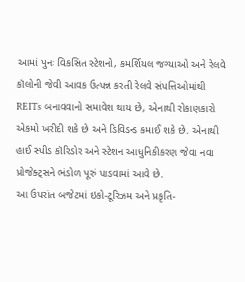આમાં પુનઃ વિકસિત સ્ટેશનો, કમર્શિયલ જગ્યાઓ અને રેલવે કૉલોની જેવી આવક ઉત્પન્ન કરતી રેલવે સંપત્તિઓમાંથી REITs બનાવવાનો સમાવેશ થાય છે, એનાથી રોકાણકારો એકમો ખરીદી શકે છે અને ડિવિડન્ડ કમાઈ શકે છે. એનાથી હાઈ સ્પીડ કૉરિડોર અને સ્ટેશન આધુનિકીકરણ જેવા નવા પ્રોજેક્ટ્સને ભંડોળ પૂરું પાડવામાં આવે છે.
આ ઉપરાંત બજેટમાં ઇકો-ટૂરિઝમ અને પ્રકૃતિ-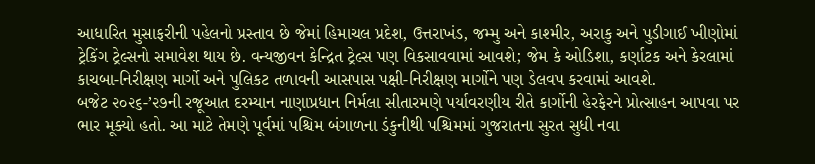આધારિત મુસાફરીની પહેલનો પ્રસ્તાવ છે જેમાં હિમાચલ પ્રદેશ, ઉત્તરાખંડ, જમ્મુ અને કાશ્મીર, અરાકુ અને પુડીગાઈ ખીણોમાં ટ્રેકિંગ ટ્રેલ્સનો સમાવેશ થાય છે. વન્યજીવન કેન્દ્રિત ટ્રેલ્સ પણ વિકસાવવામાં આવશે; જેમ કે ઓડિશા, કર્ણાટક અને કેરલામાં કાચબા-નિરીક્ષણ માર્ગો અને પુલિકટ તળાવની આસપાસ પક્ષી-નિરીક્ષણ માર્ગોને પણ ડેલવપ કરવામાં આવશે.
બજેટ ૨૦૨૬-’૨૭ની રજૂઆત દરમ્યાન નાણાપ્રધાન નિર્મલા સીતારમણે પર્યાવરણીય રીતે કાર્ગોની હેરફેરને પ્રોત્સાહન આપવા પર ભાર મૂક્યો હતો. આ માટે તેમણે પૂર્વમાં પશ્ચિમ બંગાળના ડંકુનીથી પશ્ચિમમાં ગુજરાતના સુરત સુધી નવા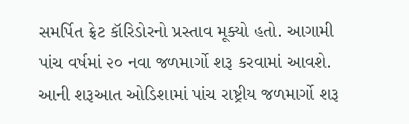સમર્પિત ફ્રેટ કૉરિડોરનો પ્રસ્તાવ મૂક્યો હતો. આગામી પાંચ વર્ષમાં ૨૦ નવા જળમાર્ગો શરૂ કરવામાં આવશે. આની શરૂઆત ઓડિશામાં પાંચ રાષ્ટ્રીય જળમાર્ગો શરૂ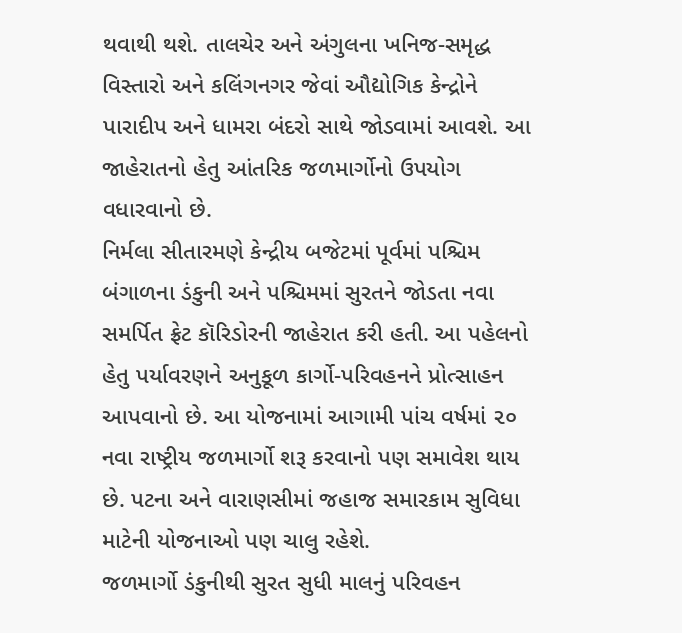થવાથી થશે. તાલચેર અને અંગુલના ખનિજ-સમૃદ્ધ વિસ્તારો અને કલિંગનગર જેવાં ઔદ્યોગિક કેન્દ્રોને પારાદીપ અને ધામરા બંદરો સાથે જોડવામાં આવશે. આ જાહેરાતનો હેતુ આંતરિક જળમાર્ગોનો ઉપયોગ વધારવાનો છે.
નિર્મલા સીતારમણે કેન્દ્રીય બજેટમાં પૂર્વમાં પશ્ચિમ બંગાળના ડંકુની અને પશ્ચિમમાં સુરતને જોડતા નવા સમર્પિત ફ્રેટ કૉરિડોરની જાહેરાત કરી હતી. આ પહેલનો હેતુ પર્યાવરણને અનુકૂળ કાર્ગો-પરિવહનને પ્રોત્સાહન આપવાનો છે. આ યોજનામાં આગામી પાંચ વર્ષમાં ૨૦ નવા રાષ્ટ્રીય જળમાર્ગો શરૂ કરવાનો પણ સમાવેશ થાય છે. પટના અને વારાણસીમાં જહાજ સમારકામ સુવિધા માટેની યોજનાઓ પણ ચાલુ રહેશે.
જળમાર્ગો ડંકુનીથી સુરત સુધી માલનું પરિવહન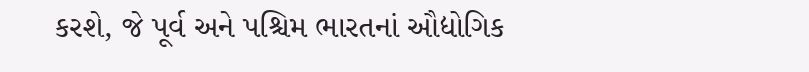કરશે, જે પૂર્વ અને પશ્ચિમ ભારતનાં ઔદ્યોગિક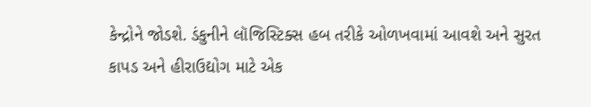કેન્દ્રોને જોડશે. ડંકુનીને લૉજિસ્ટિક્સ હબ તરીકે ઓળખવામાં આવશે અને સુરત કાપડ અને હીરાઉદ્યોગ માટે એક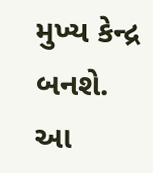મુખ્ય કેન્દ્ર બનશે. આ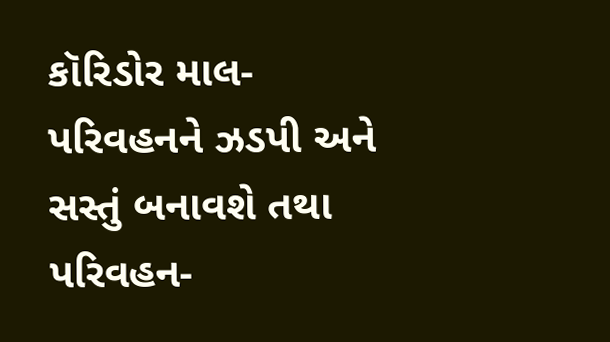કૉરિડોર માલ-પરિવહનને ઝડપી અને સસ્તું બનાવશે તથા પરિવહન-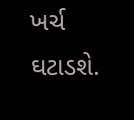ખર્ચ ઘટાડશે.